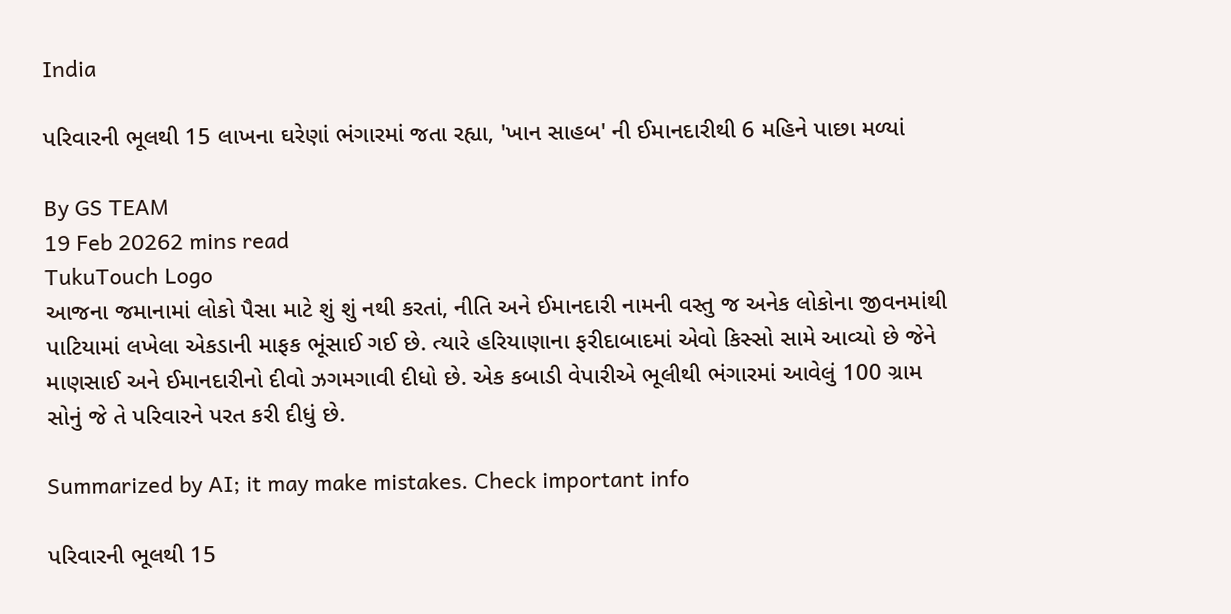India

પરિવારની ભૂલથી 15 લાખના ઘરેણાં ભંગારમાં જતા રહ્યા, 'ખાન સાહબ' ની ઈમાનદારીથી 6 મહિને પાછા મળ્યાં

By GS TEAM
19 Feb 20262 mins read
TukuTouch Logo
આજના જમાનામાં લોકો પૈસા માટે શું શું નથી કરતાં, નીતિ અને ઈમાનદારી નામની વસ્તુ જ અનેક લોકોના જીવનમાંથી પાટિયામાં લખેલા એકડાની માફક ભૂંસાઈ ગઈ છે. ત્યારે હરિયાણાના ફરીદાબાદમાં એવો કિસ્સો સામે આવ્યો છે જેને માણસાઈ અને ઈમાનદારીનો દીવો ઝગમગાવી દીધો છે. એક કબાડી વેપારીએ ભૂલીથી ભંગારમાં આવેલું 100 ગ્રામ સોનું જે તે પરિવારને પરત કરી દીધું છે.

Summarized by AI; it may make mistakes. Check important info

પરિવારની ભૂલથી 15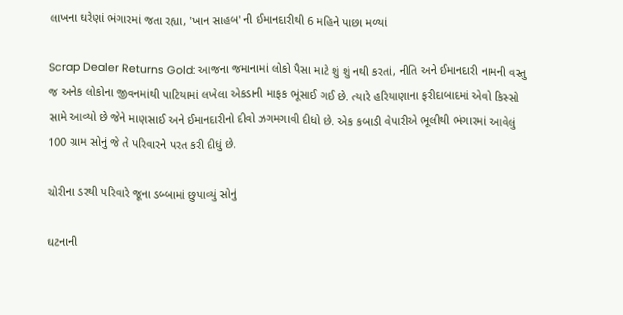લાખના ઘરેણાં ભંગારમાં જતા રહ્યા, 'ખાન સાહબ' ની ઈમાનદારીથી 6 મહિને પાછા મળ્યાં

Scrap Dealer Returns Gold: આજના જમાનામાં લોકો પૈસા માટે શું શું નથી કરતાં, નીતિ અને ઈમાનદારી નામની વસ્તુ જ અનેક લોકોના જીવનમાંથી પાટિયામાં લખેલા એકડાની માફક ભૂંસાઈ ગઈ છે. ત્યારે હરિયાણાના ફરીદાબાદમાં એવો કિસ્સો સામે આવ્યો છે જેને માણસાઈ અને ઈમાનદારીનો દીવો ઝગમગાવી દીધો છે. એક કબાડી વેપારીએ ભૂલીથી ભંગારમાં આવેલું 100 ગ્રામ સોનું જે તે પરિવારને પરત કરી દીધું છે.

ચોરીના ડરથી પરિવારે જૂના ડબ્બામાં છુપાવ્યું સોનું

ઘટનાની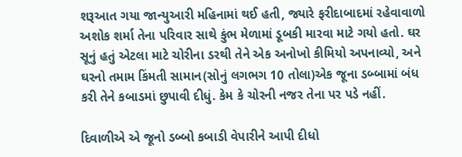શરૂઆત ગયા જાન્યુઆરી મહિનામાં થઈ હતી, જ્યારે ફરીદાબાદમાં રહેવાવાળો અશોક શર્મા તેના પરિવાર સાથે કુંભ મેળામાં ડૂબકી મારવા માટે ગયો હતો. ઘર સૂનું હતું એટલા માટે ચોરીના ડરથી તેને એક અનોખો કીમિયો અપનાવ્યો, અને ઘરનો તમામ કિંમતી સામાન(સોનું લગભગ 10 તોલા)એક જૂના ડબ્બામાં બંધ કરી તેને કબાડમાં છુપાવી દીધું. કેમ કે ચોરની નજર તેના પર પડે નહીં.

દિવાળીએ એ જૂનો ડબ્બો કબાડી વેપારીને આપી દીધો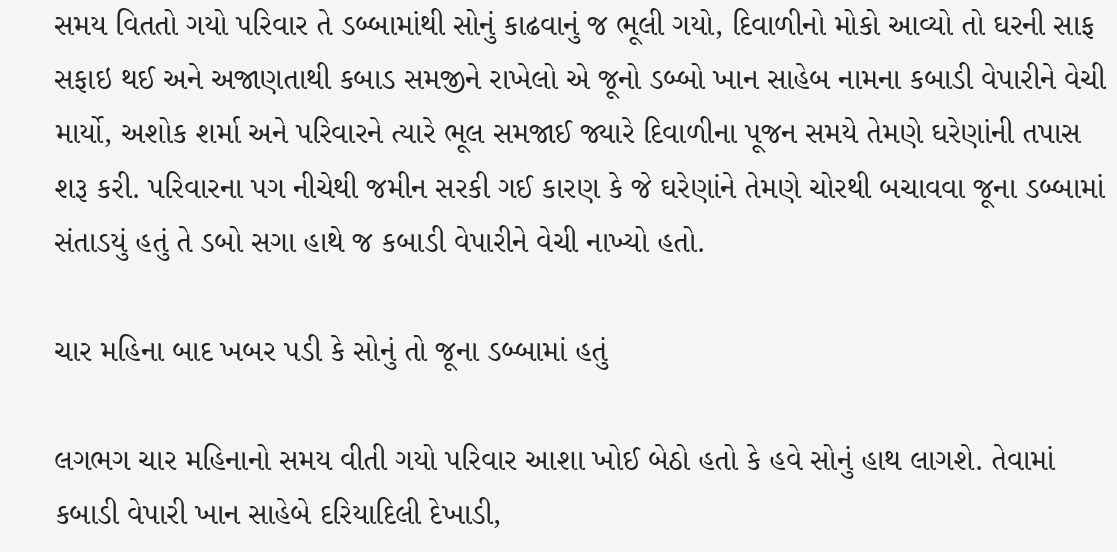સમય વિતતો ગયો પરિવાર તે ડબ્બામાંથી સોનું કાઢવાનું જ ભૂલી ગયો, દિવાળીનો મોકો આવ્યો તો ઘરની સાફ સફાઇ થઈ અને અજાણતાથી કબાડ સમજીને રાખેલો એ જૂનો ડબ્બો ખાન સાહેબ નામના કબાડી વેપારીને વેચી માર્યો, અશોક શર્મા અને પરિવારને ત્યારે ભૂલ સમજાઈ જ્યારે દિવાળીના પૂજન સમયે તેમણે ઘરેણાંની તપાસ શરૂ કરી. પરિવારના પગ નીચેથી જમીન સરકી ગઈ કારણ કે જે ઘરેણાંને તેમણે ચોરથી બચાવવા જૂના ડબ્બામાં સંતાડયું હતું તે ડબો સગા હાથે જ કબાડી વેપારીને વેચી નાખ્યો હતો.

ચાર મહિના બાદ ખબર પડી કે સોનું તો જૂના ડબ્બામાં હતું

લગભગ ચાર મહિનાનો સમય વીતી ગયો પરિવાર આશા ખોઈ બેઠો હતો કે હવે સોનું હાથ લાગશે. તેવામાં કબાડી વેપારી ખાન સાહેબે દરિયાદિલી દેખાડી,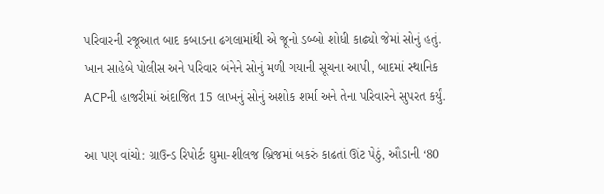પરિવારની રજૂઆત બાદ કબાડના ઢગલામાંથી એ જૂનો ડબ્બો શોધી કાઢ્યો જેમાં સોનું હતું. ખાન સાહેબે પોલીસ અને પરિવાર બંનેને સોનું મળી ગયાની સૂચના આપી, બાદમાં સ્થાનિક ACPની હાજરીમાં અંદાજિત 15 લાખનું સોનું અશોક શર્મા અને તેના પરિવારને સુપરત કર્યું.

આ પણ વાંચો: ગ્રાઉન્ડ રિપોર્ટઃ ઘુમા-શીલજ બ્રિજમાં બકરું કાઢતાં ઊંટ પેઠું, ઔડાની ‘80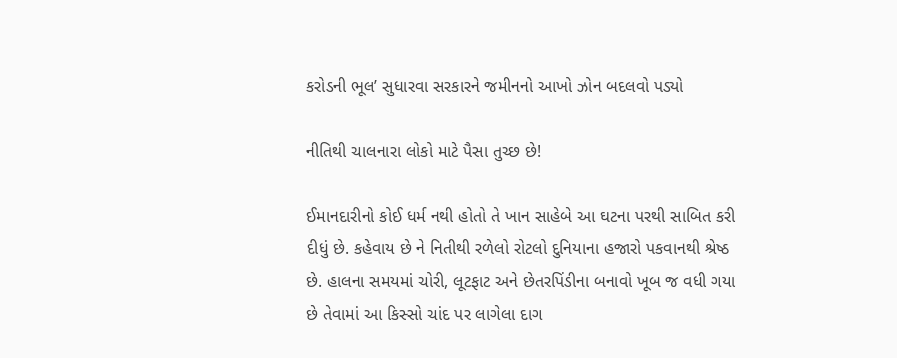કરોડની ભૂલ’ સુધારવા સરકારને જમીનનો આખો ઝોન બદલવો પડ્યો

નીતિથી ચાલનારા લોકો માટે પૈસા તુચ્છ છે!

ઈમાનદારીનો કોઈ ધર્મ નથી હોતો તે ખાન સાહેબે આ ઘટના પરથી સાબિત કરી દીધું છે. કહેવાય છે ને નિતીથી રળેલો રોટલો દુનિયાના હજારો પકવાનથી શ્રેષ્ઠ છે. હાલના સમયમાં ચોરી, લૂટફાટ અને છેતરપિંડીના બનાવો ખૂબ જ વધી ગયા છે તેવામાં આ કિસ્સો ચાંદ પર લાગેલા દાગ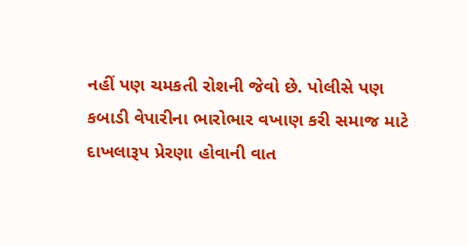નહીં પણ ચમકતી રોશની જેવો છે. પોલીસે પણ કબાડી વેપારીના ભારોભાર વખાણ કરી સમાજ માટે દાખલારૂપ પ્રેરણા હોવાની વાત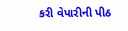કરી વેપારીની પીઠ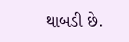થાબડી છે.